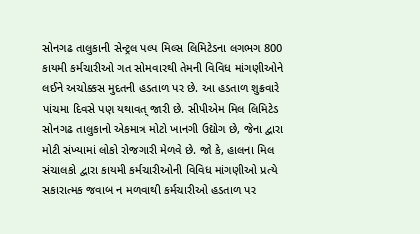સોનગઢ તાલુકાની સેન્ટ્રલ પલ્પ મિલ્સ લિમિટેડના લગભગ 800 કાયમી કર્મચારીઓ ગત સોમવારથી તેમની વિવિધ માંગણીઓને લઈને અચોક્કસ મુદતની હડતાળ પર છે. આ હડતાળ શુક્રવારે પાંચમા દિવસે પણ યથાવત્ જારી છે. સીપીએમ મિલ લિમિટેડ સોનગઢ તાલુકાનો એકમાત્ર મોટો ખાનગી ઉદ્યોગ છે, જેના દ્વારા મોટી સંખ્યામાં લોકો રોજગારી મેળવે છે. જો કે, હાલના મિલ સંચાલકો દ્વારા કાયમી કર્મચારીઓની વિવિધ માંગણીઓ પ્રત્યે સકારાત્મક જવાબ ન મળવાથી કર્મચારીઓ હડતાળ પર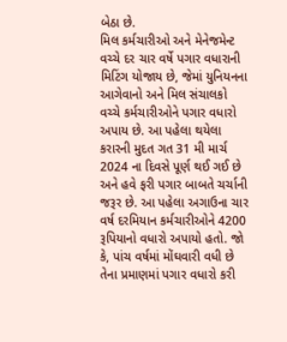બેઠા છે.
મિલ કર્મચારીઓ અને મેનેજમેન્ટ વચ્ચે દર ચાર વર્ષે પગાર વધારાની મિટિંગ યોજાય છે, જેમાં યુનિયનના આગેવાનો અને મિલ સંચાલકો વચ્ચે કર્મચારીઓને પગાર વધારો અપાય છે. આ પહેલા થયેલા કરારની મુદત ગત 31 મી માર્ચ 2024 ના દિવસે પૂર્ણ થઈ ગઈ છે અને હવે ફરી પગાર બાબતે ચર્ચાની જરૂર છે. આ પહેલા અગાઉના ચાર વર્ષ દરમિયાન કર્મચારીઓને 4200 રૂપિયાનો વધારો અપાયો હતો. જો કે, પાંચ વર્ષમાં મોંઘવારી વધી છે તેના પ્રમાણમાં પગાર વધારો કરી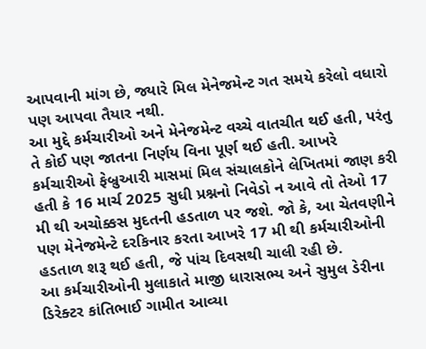આપવાની માંગ છે, જ્યારે મિલ મેનેજમેન્ટ ગત સમયે કરેલો વધારો પણ આપવા તૈયાર નથી.
આ મુદ્દે કર્મચારીઓ અને મેનેજમેન્ટ વચ્ચે વાતચીત થઈ હતી, પરંતુ તે કોઈ પણ જાતના નિર્ણય વિના પૂર્ણ થઈ હતી. આખરે કર્મચારીઓ ફેબ્રુઆરી માસમાં મિલ સંચાલકોને લેખિતમાં જાણ કરી હતી કે 16 માર્ચ 2025 સુધી પ્રશ્નનો નિવેડો ન આવે તો તેઓ 17 મી થી અચોક્કસ મુદતની હડતાળ પર જશે. જો કે, આ ચેતવણીને પણ મેનેજમેન્ટે દરકિનાર કરતા આખરે 17 મી થી કર્મચારીઓની હડતાળ શરૂ થઈ હતી, જે પાંચ દિવસથી ચાલી રહી છે.
આ કર્મચારીઓની મુલાકાતે માજી ધારાસભ્ય અને સુમુલ ડેરીના ડિરેક્ટર કાંતિભાઈ ગામીત આવ્યા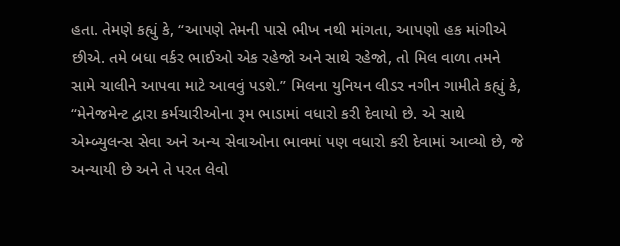હતા. તેમણે કહ્યું કે, “આપણે તેમની પાસે ભીખ નથી માંગતા, આપણો હક માંગીએ છીએ. તમે બધા વર્કર ભાઈઓ એક રહેજો અને સાથે રહેજો, તો મિલ વાળા તમને સામે ચાલીને આપવા માટે આવવું પડશે.” મિલના યુનિયન લીડર નગીન ગામીતે કહ્યું કે, “મેનેજમેન્ટ દ્વારા કર્મચારીઓના રૂમ ભાડામાં વધારો કરી દેવાયો છે. એ સાથે એમ્બ્યુલન્સ સેવા અને અન્ય સેવાઓના ભાવમાં પણ વધારો કરી દેવામાં આવ્યો છે, જે અન્યાયી છે અને તે પરત લેવો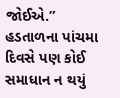જોઈએ.”
હડતાળના પાંચમા દિવસે પણ કોઈ સમાધાન ન થયું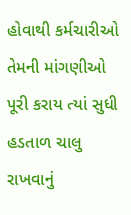હોવાથી કર્મચારીઓ તેમની માંગણીઓ પૂરી કરાય ત્યાં સુધી હડતાળ ચાલુ રાખવાનું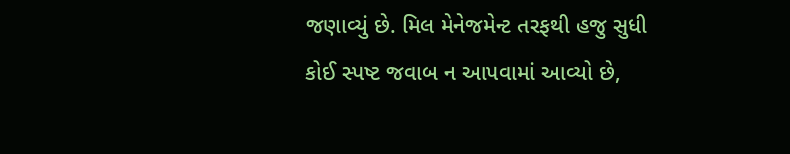જણાવ્યું છે. મિલ મેનેજમેન્ટ તરફથી હજુ સુધી કોઈ સ્પષ્ટ જવાબ ન આપવામાં આવ્યો છે,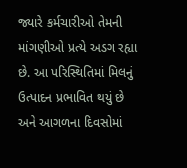જ્યારે કર્મચારીઓ તેમની માંગણીઓ પ્રત્યે અડગ રહ્યા છે. આ પરિસ્થિતિમાં મિલનું ઉત્પાદન પ્રભાવિત થયું છે અને આગળના દિવસોમાં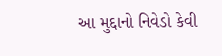આ મુદ્દાનો નિવેડો કેવી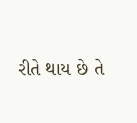રીતે થાય છે તે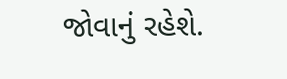જોવાનું રહેશે.